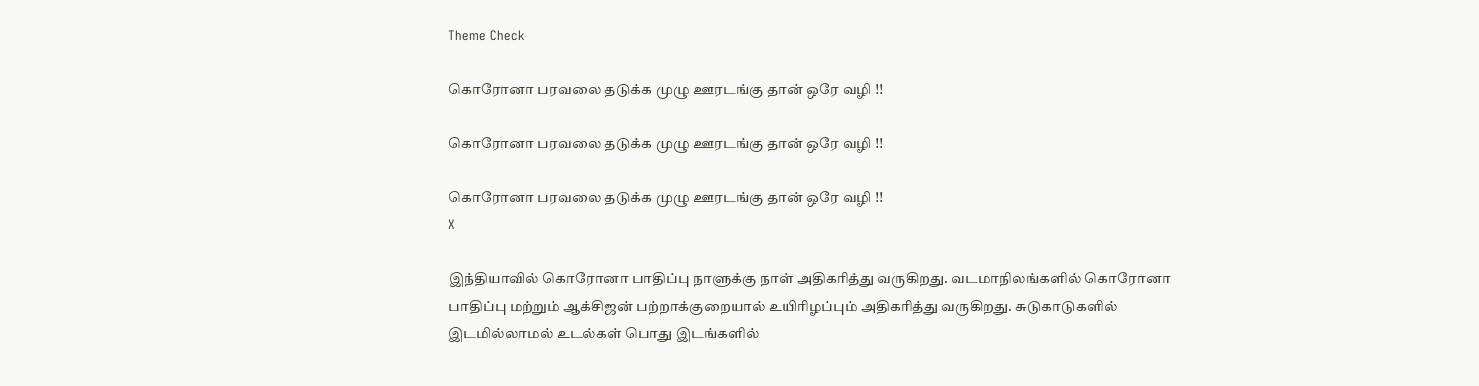Theme Check

கொரோனா பரவலை தடுக்க முழு ஊரடங்கு தான் ஒரே வழி !!

கொரோனா பரவலை தடுக்க முழு ஊரடங்கு தான் ஒரே வழி !!

கொரோனா பரவலை தடுக்க முழு ஊரடங்கு தான் ஒரே வழி !!
X

இந்தியாவில் கொரோனா பாதிப்பு நாளுக்கு நாள் அதிகரித்து வருகிறது. வடமாநிலங்களில் கொரோனா பாதிப்பு மற்றும் ஆக்சிஜன் பற்றாக்குறையால் உயிரிழப்பும் அதிகரித்து வருகிறது. சுடுகாடுகளில் இடமில்லாமல் உடல்கள் பொது இடங்களில்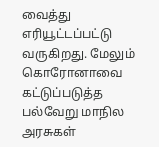வைத்து எரியூட்டப்பட்டு வருகிறது. மேலும் கொரோனாவை கட்டுப்படுத்த பல்வேறு மாநில அரசுகள்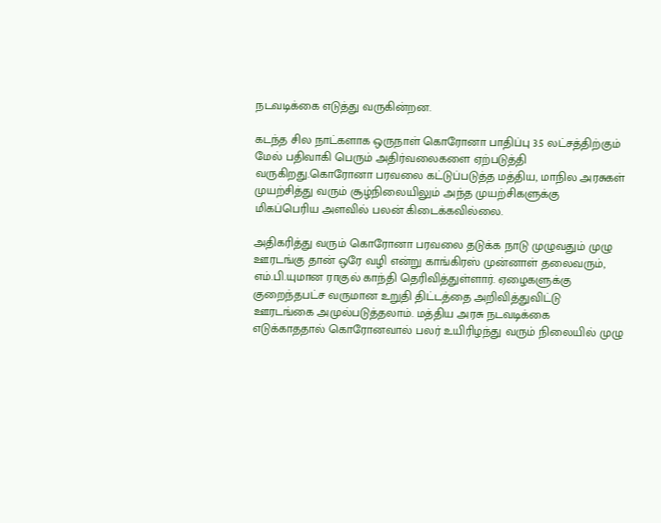நடவடிக்கை எடுத்து வருகின்றன.

கடந்த சில நாட்களாக ஒருநாள் கொரோனா பாதிப்பு 3.5 லட்சத்திற்கும் மேல் பதிவாகி பெரும் அதிர்வலைகளை ஏற்படுத்தி வருகிறது.கொரோனா பரவலை கட்டுப்படுத்த மத்திய, மாநில அரசுகள் முயற்சித்து வரும் சூழ்நிலையிலும் அந்த முயற்சிகளுக்கு மிகப்பெரிய அளவில் பலன் கிடைக்கவில்லை.

அதிகரித்து வரும் கொரோனா பரவலை தடுக்க நாடு முழுவதும் முழு ஊரடங்கு தான் ஒரே வழி என்று காங்கிரஸ் முன்னாள் தலைவரும், எம்.பி.யுமான ராகுல் காந்தி தெரிவித்துள்ளார். ஏழைகளுக்கு குறைந்தபட்ச வருமான உறுதி திட்டத்தை அறிவித்துவிட்டு ஊரடங்கை அமுல்படுத்தலாம். மத்திய அரசு நடவடிக்கை எடுக்காததால் கொரோனவால் பலர் உயிரிழந்து வரும் நிலையில் முழு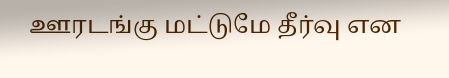ஊரடங்கு மட்டுமே தீர்வு என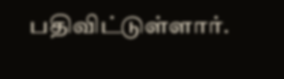பதிவிட்டுள்ளார்.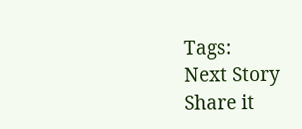Tags:
Next Story
Share it